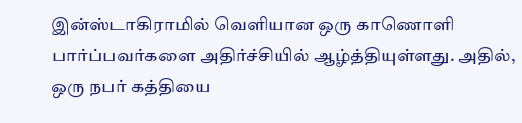இன்ஸ்டாகிராமில் வெளியான ஒரு காணொளி பார்ப்பவர்களை அதிர்ச்சியில் ஆழ்த்தியுள்ளது. அதில், ஒரு நபர் கத்தியை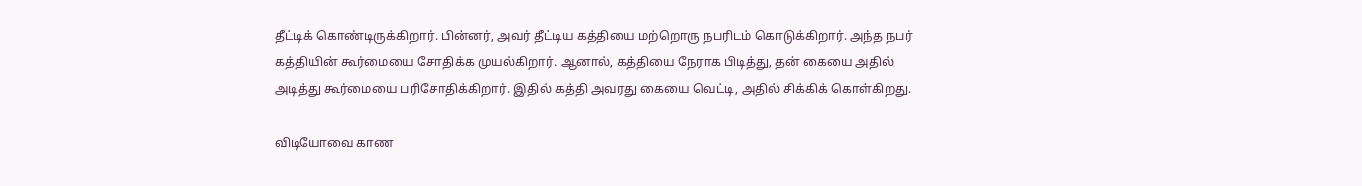தீட்டிக் கொண்டிருக்கிறார். பின்னர், அவர் தீட்டிய கத்தியை மற்றொரு நபரிடம் கொடுக்கிறார். அந்த நபர் கத்தியின் கூர்மையை சோதிக்க முயல்கிறார். ஆனால், கத்தியை நேராக பிடித்து, தன் கையை அதில் அடித்து கூர்மையை பரிசோதிக்கிறார். இதில் கத்தி அவரது கையை வெட்டி, அதில் சிக்கிக் கொள்கிறது.

விடியோவை காண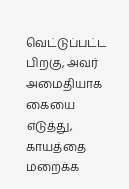வெட்டுப்பட்ட பிறகு, அவர் அமைதியாக கையை எடுத்து, காயத்தை மறைக்க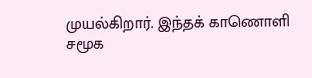முயல்கிறார். இந்தக் காணொளி சமூக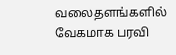வலைதளங்களில் வேகமாக பரவி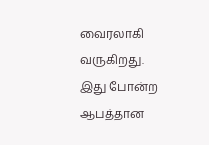வைரலாகி வருகிறது. இது போன்ற ஆபத்தான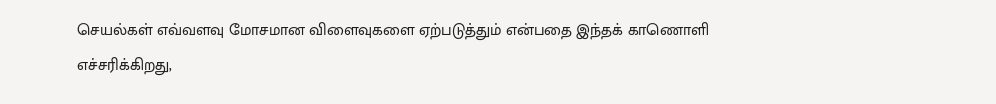செயல்கள் எவ்வளவு மோசமான விளைவுகளை ஏற்படுத்தும் என்பதை இந்தக் காணொளி எச்சரிக்கிறது,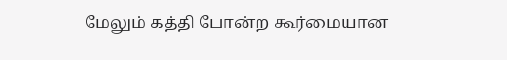மேலும் கத்தி போன்ற கூர்மையான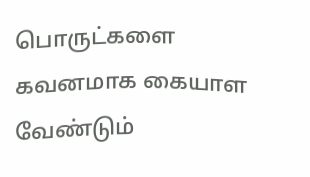பொருட்களை கவனமாக கையாள வேண்டும்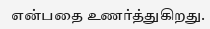என்பதை உணர்த்துகிறது.